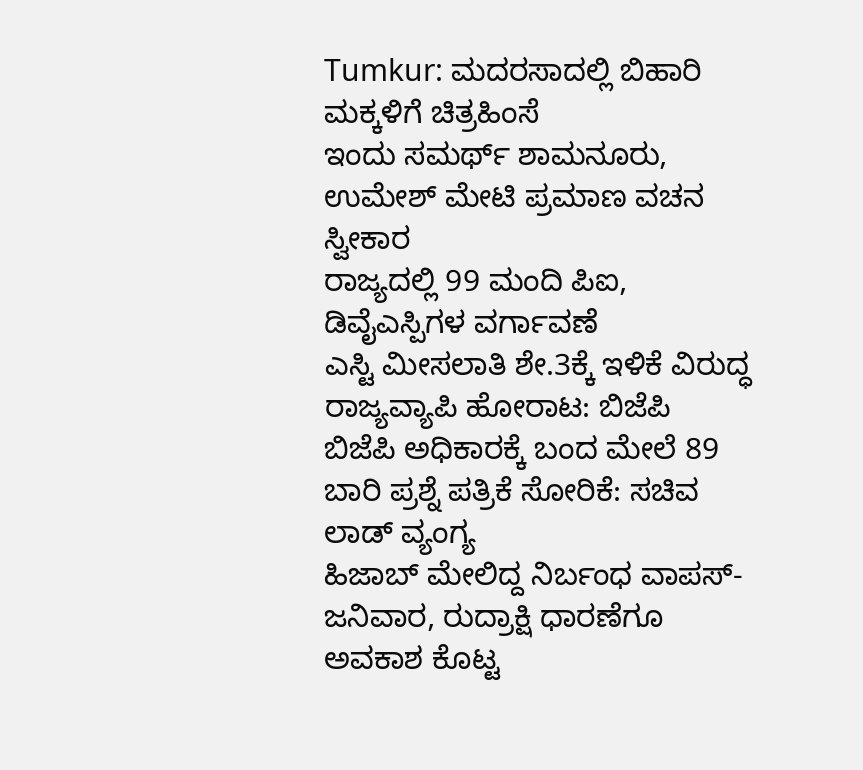Tumkur: ಮದರಸಾದಲ್ಲಿ ಬಿಹಾರಿ ಮಕ್ಕಳಿಗೆ ಚಿತ್ರಹಿಂಸೆ
ಇಂದು ಸಮರ್ಥ್ ಶಾಮನೂರು, ಉಮೇಶ್ ಮೇಟಿ ಪ್ರಮಾಣ ವಚನ ಸ್ವೀಕಾರ
ರಾಜ್ಯದಲ್ಲಿ 99 ಮಂದಿ ಪಿಐ, ಡಿವೈಎಸ್ಪಿಗಳ ವರ್ಗಾವಣೆ
ಎಸ್ಟಿ ಮೀಸಲಾತಿ ಶೇ.3ಕ್ಕೆ ಇಳಿಕೆ ವಿರುದ್ಧ ರಾಜ್ಯವ್ಯಾಪಿ ಹೋರಾಟ: ಬಿಜೆಪಿ
ಬಿಜೆಪಿ ಅಧಿಕಾರಕ್ಕೆ ಬಂದ ಮೇಲೆ 89 ಬಾರಿ ಪ್ರಶ್ನೆ ಪತ್ರಿಕೆ ಸೋರಿಕೆ: ಸಚಿವ ಲಾಡ್ ವ್ಯಂಗ್ಯ
ಹಿಜಾಬ್ ಮೇಲಿದ್ದ ನಿರ್ಬಂಧ ವಾಪಸ್- ಜನಿವಾರ, ರುದ್ರಾಕ್ಷಿ ಧಾರಣೆಗೂ ಅವಕಾಶ ಕೊಟ್ಟ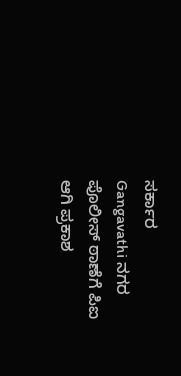ಸರ್ಕಾರ
Gangavathi ನಗರ ಪೊಲೀಸ್ ಠಾಣೆಗೆ ಪಿಐ ಆಗಿ ಪ್ರಕಾಶ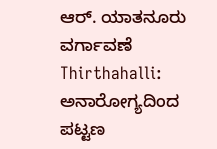ಆರ್. ಯಾತನೂರು ವರ್ಗಾವಣೆ
Thirthahalli: ಅನಾರೋಗ್ಯದಿಂದ ಪಟ್ಟಣ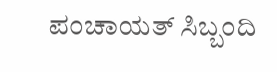ಪಂಚಾಯತ್ ಸಿಬ್ಬಂದಿ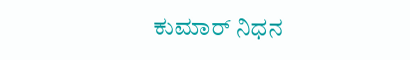ಕುಮಾರ್ ನಿಧನ